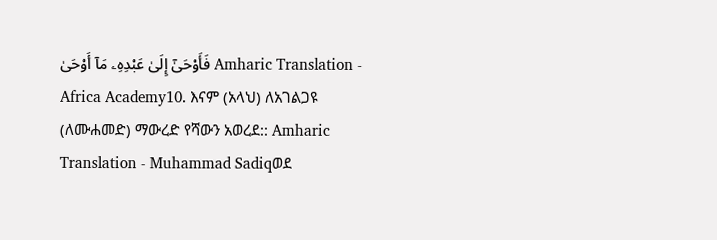فَأَوْحَىٰٓ إِلَىٰ عَبْدِهِۦ مَآ أَوْحَىٰ Amharic Translation - Africa Academy10. እናም (አላህ) ለአገልጋዩ (ለሙሐመድ) ማውረድ የሻውን አወረደ:: Amharic Translation - Muhammad Sadiqወደ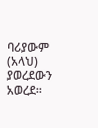ባሪያውም (አላህ) ያወረደውን አወረደ፡፡